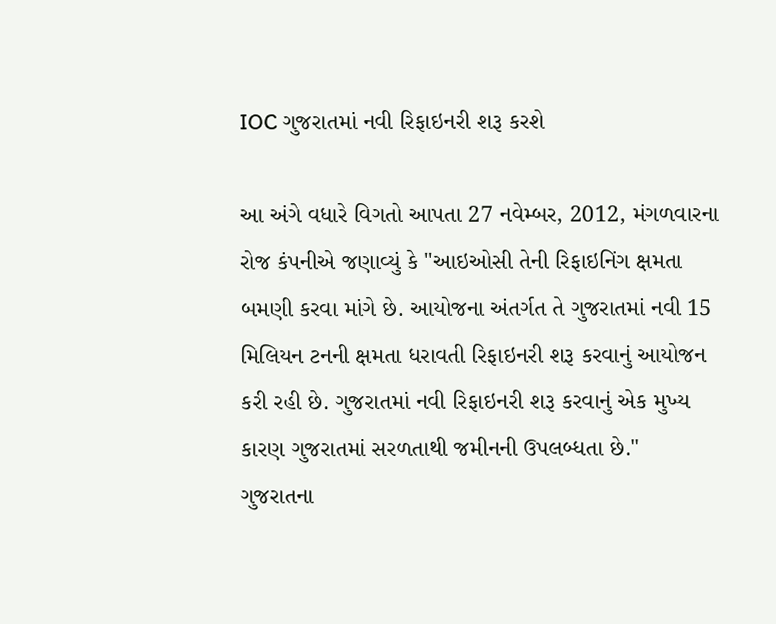IOC ગુજરાતમાં નવી રિફાઇનરી શરૂ કરશે

આ અંગે વધારે વિગતો આપતા 27 નવેમ્બર, 2012, મંગળવારના રોજ કંપનીએ જણાવ્યું કે "આઇઓસી તેની રિફાઇનિંગ ક્ષમતા બમણી કરવા માંગે છે. આયોજના અંતર્ગત તે ગુજરાતમાં નવી 15 મિલિયન ટનની ક્ષમતા ધરાવતી રિફાઇનરી શરૂ કરવાનું આયોજન કરી રહી છે. ગુજરાતમાં નવી રિફાઇનરી શરૂ કરવાનું એક મુખ્ય કારણ ગુજરાતમાં સરળતાથી જમીનની ઉપલબ્ધતા છે."
ગુજરાતના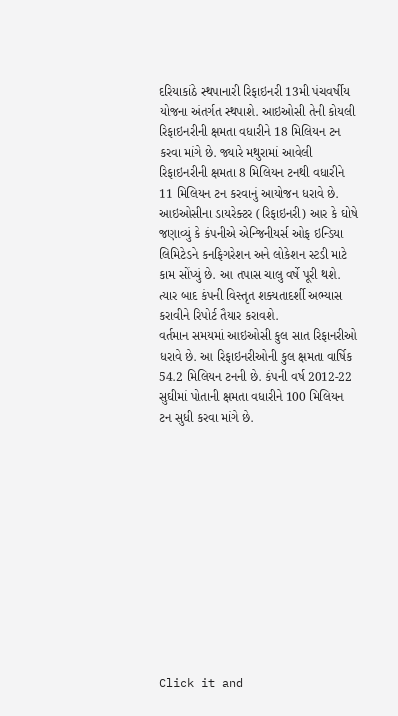દરિયાકાંઠે સ્થપાનારી રિફાઇનરી 13મી પંચવર્ષીય યોજના અંતર્ગત સ્થપાશે. આઇઓસી તેની કોયલી રિફાઇનરીની ક્ષમતા વધારીને 18 મિલિયન ટન કરવા માંગે છે. જ્યારે મથુરામાં આવેલી રિફાઇનરીની ક્ષમતા 8 મિલિયન ટનથી વધારીને 11 મિલિયન ટન કરવાનું આયોજન ધરાવે છે.
આઇઓસીના ડાયરેક્ટર (રિફાઇનરી) આર કે ઘોષે જણાવ્યું કે કંપનીએ એન્જિનીયર્સ ઓફ ઇન્ડિયા લિમિટેડને કનફિગરેશન અને લોકેશન સ્ટડી માટે કામ સોંપ્યું છે. આ તપાસ ચાલુ વર્ષે પૂરી થશે. ત્યાર બાદ કંપની વિસ્તૃત શક્યતાદર્શી અભ્યાસ કરાવીને રિપોર્ટ તૈયાર કરાવશે.
વર્તમાન સમયમાં આઇઓસી કુલ સાત રિફાનરીઓ ધરાવે છે. આ રિફાઇનરીઓની કુલ ક્ષમતા વાર્ષિક 54.2 મિલિયન ટનની છે. કંપની વર્ષ 2012-22 સુઘીમાં પોતાની ક્ષમતા વધારીને 100 મિલિયન ટન સુધી કરવા માંગે છે.












Click it and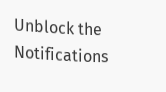Unblock the Notifications